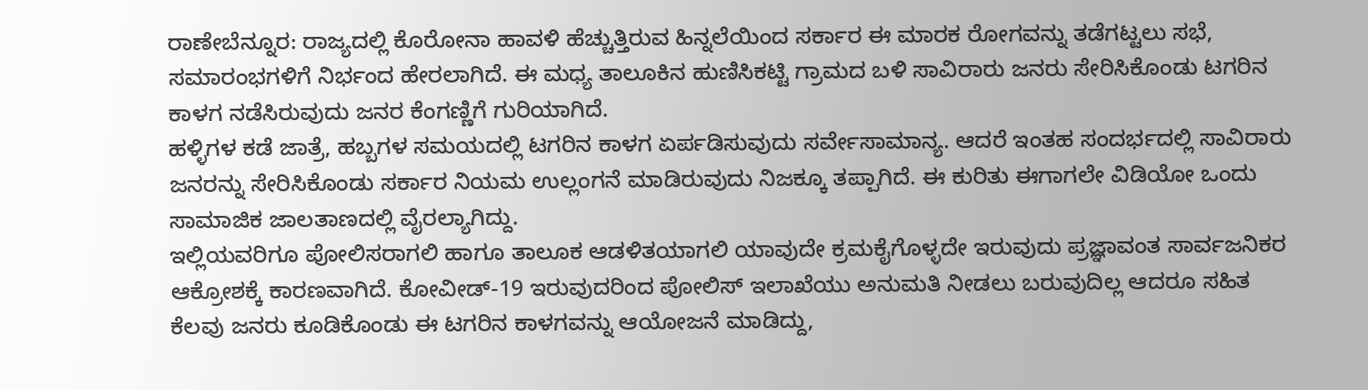ರಾಣೇಬೆನ್ನೂರ: ರಾಜ್ಯದಲ್ಲಿ ಕೊರೋನಾ ಹಾವಳಿ ಹೆಚ್ಚುತ್ತಿರುವ ಹಿನ್ನಲೆಯಿಂದ ಸರ್ಕಾರ ಈ ಮಾರಕ ರೋಗವನ್ನು ತಡೆಗಟ್ಟಲು ಸಭೆ, ಸಮಾರಂಭಗಳಿಗೆ ನಿರ್ಭಂದ ಹೇರಲಾಗಿದೆ. ಈ ಮಧ್ಯ ತಾಲೂಕಿನ ಹುಣಿಸಿಕಟ್ಟಿ ಗ್ರಾಮದ ಬಳಿ ಸಾವಿರಾರು ಜನರು ಸೇರಿಸಿಕೊಂಡು ಟಗರಿನ ಕಾಳಗ ನಡೆಸಿರುವುದು ಜನರ ಕೆಂಗಣ್ಣಿಗೆ ಗುರಿಯಾಗಿದೆ.
ಹಳ್ಳಿಗಳ ಕಡೆ ಜಾತ್ರೆ, ಹಬ್ಬಗಳ ಸಮಯದಲ್ಲಿ ಟಗರಿನ ಕಾಳಗ ಏರ್ಪಡಿಸುವುದು ಸರ್ವೇಸಾಮಾನ್ಯ. ಆದರೆ ಇಂತಹ ಸಂದರ್ಭದಲ್ಲಿ ಸಾವಿರಾರು ಜನರನ್ನು ಸೇರಿಸಿಕೊಂಡು ಸರ್ಕಾರ ನಿಯಮ ಉಲ್ಲಂಗನೆ ಮಾಡಿರುವುದು ನಿಜಕ್ಕೂ ತಪ್ಪಾಗಿದೆ. ಈ ಕುರಿತು ಈಗಾಗಲೇ ವಿಡಿಯೋ ಒಂದು ಸಾಮಾಜಿಕ ಜಾಲತಾಣದಲ್ಲಿ ವೈರಲ್ಯಾಗಿದ್ದು.
ಇಲ್ಲಿಯವರಿಗೂ ಪೋಲಿಸರಾಗಲಿ ಹಾಗೂ ತಾಲೂಕ ಆಡಳಿತಯಾಗಲಿ ಯಾವುದೇ ಕ್ರಮಕೈಗೊಳ್ಳದೇ ಇರುವುದು ಪ್ರಜ್ಞಾವಂತ ಸಾರ್ವಜನಿಕರ ಆಕ್ರೋಶಕ್ಕೆ ಕಾರಣವಾಗಿದೆ. ಕೋವೀಡ್-19 ಇರುವುದರಿಂದ ಪೋಲಿಸ್ ಇಲಾಖೆಯು ಅನುಮತಿ ನೀಡಲು ಬರುವುದಿಲ್ಲ ಆದರೂ ಸಹಿತ ಕೆಲವು ಜನರು ಕೂಡಿಕೊಂಡು ಈ ಟಗರಿನ ಕಾಳಗವನ್ನು ಆಯೋಜನೆ ಮಾಡಿದ್ದು,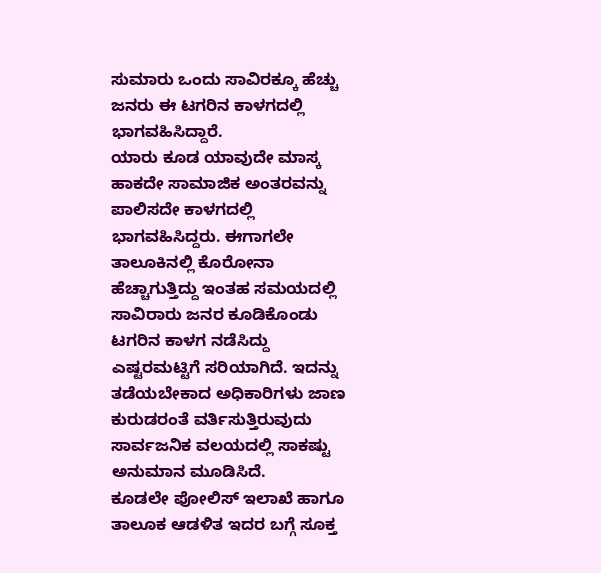ಸುಮಾರು ಒಂದು ಸಾವಿರಕ್ಕೂ ಹೆಚ್ಚು ಜನರು ಈ ಟಗರಿನ ಕಾಳಗದಲ್ಲಿ ಭಾಗವಹಿಸಿದ್ದಾರೆ.
ಯಾರು ಕೂಡ ಯಾವುದೇ ಮಾಸ್ಕ ಹಾಕದೇ ಸಾಮಾಜಿಕ ಅಂತರವನ್ನು ಪಾಲಿಸದೇ ಕಾಳಗದಲ್ಲಿ ಭಾಗವಹಿಸಿದ್ದರು. ಈಗಾಗಲೇ ತಾಲೂಕಿನಲ್ಲಿ ಕೊರೋನಾ ಹೆಚ್ಚಾಗುತ್ತಿದ್ದು ಇಂತಹ ಸಮಯದಲ್ಲಿ ಸಾವಿರಾರು ಜನರ ಕೂಡಿಕೊಂಡು ಟಗರಿನ ಕಾಳಗ ನಡೆಸಿದ್ದು ಎಷ್ಟರಮಟ್ಟಿಗೆ ಸರಿಯಾಗಿದೆ. ಇದನ್ನು ತಡೆಯಬೇಕಾದ ಅಧಿಕಾರಿಗಳು ಜಾಣ ಕುರುಡರಂತೆ ವರ್ತಿಸುತ್ತಿರುವುದು ಸಾರ್ವಜನಿಕ ವಲಯದಲ್ಲಿ ಸಾಕಷ್ಟು ಅನುಮಾನ ಮೂಡಿಸಿದೆ.
ಕೂಡಲೇ ಪೋಲಿಸ್ ಇಲಾಖೆ ಹಾಗೂ ತಾಲೂಕ ಆಡಳಿತ ಇದರ ಬಗ್ಗೆ ಸೂಕ್ತ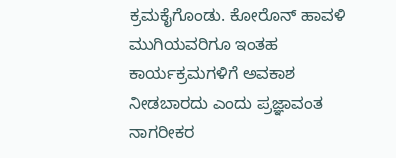ಕ್ರಮಕೈಗೊಂಡು. ಕೋರೊನ್ ಹಾವಳಿ ಮುಗಿಯವರಿಗೂ ಇಂತಹ ಕಾರ್ಯಕ್ರಮಗಳಿಗೆ ಅವಕಾಶ ನೀಡಬಾರದು ಎಂದು ಪ್ರಜ್ಞಾವಂತ ನಾಗರೀಕರ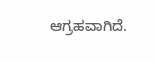ಆಗ್ರಹವಾಗಿದೆ.